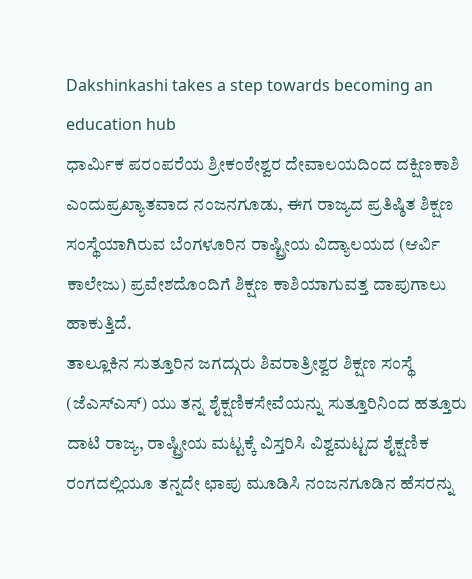Dakshinkashi takes a step towards becoming an education hub
ಧಾರ್ಮಿಕ ಪರಂಪರೆಯ ಶ್ರೀಕಂಠೇಶ್ವರ ದೇವಾಲಯದಿಂದ ದಕ್ಷಿಣಕಾಶಿ ಎಂದುಪ್ರಖ್ಯಾತವಾದ ನಂಜನಗೂಡು, ಈಗ ರಾಜ್ಯದ ಪ್ರತಿಷ್ಠಿತ ಶಿಕ್ಷಣ ಸಂಸ್ಥೆಯಾಗಿರುವ ಬೆಂಗಳೂರಿನ ರಾಷ್ಟ್ರೀಯ ವಿದ್ಯಾಲಯದ (ಆರ್ವಿ ಕಾಲೇಜು) ಪ್ರವೇಶದೊಂದಿಗೆ ಶಿಕ್ಷಣ ಕಾಶಿಯಾಗುವತ್ತ ದಾಪುಗಾಲು ಹಾಕುತ್ತಿದೆ.
ತಾಲ್ಲೂಕಿನ ಸುತ್ತೂರಿನ ಜಗದ್ಗುರು ಶಿವರಾತ್ರೀಶ್ವರ ಶಿಕ್ಷಣ ಸಂಸ್ಥೆ (ಜೆಎಸ್ಎಸ್) ಯು ತನ್ನ ಶೈಕ್ಷಣಿಕಸೇವೆಯನ್ನು ಸುತ್ತೂರಿನಿಂದ ಹತ್ತೂರು ದಾಟಿ ರಾಜ್ಯ, ರಾಷ್ಟ್ರೀಯ ಮಟ್ಟಕ್ಕೆ ವಿಸ್ತರಿಸಿ ವಿಶ್ವಮಟ್ಟದ ಶೈಕ್ಷಣಿಕ ರಂಗದಲ್ಲಿಯೂ ತನ್ನದೇ ಛಾಪು ಮೂಡಿಸಿ ನಂಜನಗೂಡಿನ ಹೆಸರನ್ನು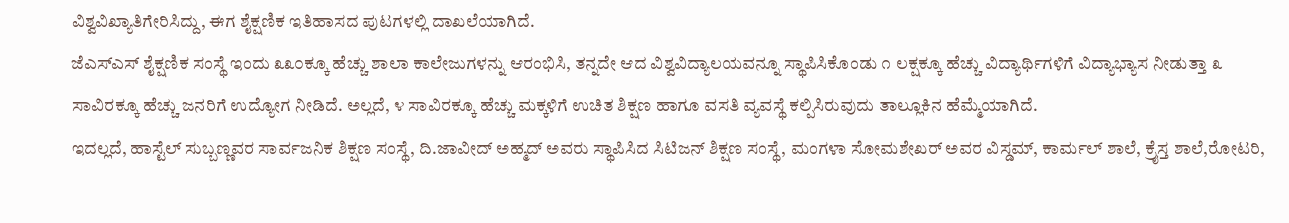ವಿಶ್ವವಿಖ್ಯಾತಿಗೇರಿಸಿದ್ದು, ಈಗ ಶೈಕ್ಷಣಿಕ ಇತಿಹಾಸದ ಪುಟಗಳಲ್ಲಿ ದಾಖಲೆಯಾಗಿದೆ.
ಜೆಎಸ್ಎಸ್ ಶೈಕ್ಷಣಿಕ ಸಂಸ್ಥೆ ಇಂದು ೩೩೦ಕ್ಕೂ ಹೆಚ್ಚು ಶಾಲಾ ಕಾಲೇಜುಗಳನ್ನು ಆರಂಭಿಸಿ, ತನ್ನದೇ ಆದ ವಿಶ್ವವಿದ್ಯಾಲಯವನ್ನೂ ಸ್ಥಾಪಿಸಿಕೊಂಡು ೧ ಲಕ್ಷಕ್ಕೂ ಹೆಚ್ಚು ವಿದ್ಯಾರ್ಥಿಗಳಿಗೆ ವಿದ್ಯಾಭ್ಯಾಸ ನೀಡುತ್ತಾ ೩ ಸಾವಿರಕ್ಕೂ ಹೆಚ್ಚು ಜನರಿಗೆ ಉದ್ಯೋಗ ನೀಡಿದೆ. ಅಲ್ಲದೆ, ೪ ಸಾವಿರಕ್ಕೂ ಹೆಚ್ಚು ಮಕ್ಕಳಿಗೆ ಉಚಿತ ಶಿಕ್ಷಣ ಹಾಗೂ ವಸತಿ ವ್ಯವಸ್ಥೆ ಕಲ್ಪಿಸಿರುವುದು ತಾಲ್ಲೂಕಿನ ಹೆಮ್ಮೆಯಾಗಿದೆ.
ಇದಲ್ಲದೆ, ಹಾಸ್ಟೆಲ್ ಸುಬ್ಬಣ್ಣವರ ಸಾರ್ವಜನಿಕ ಶಿಕ್ಷಣ ಸಂಸ್ಥೆ, ದಿ.ಜಾವೀದ್ ಅಹ್ಮದ್ ಅವರು ಸ್ಥಾಪಿಸಿದ ಸಿಟಿಜನ್ ಶಿಕ್ಷಣ ಸಂಸ್ಥೆ, ಮಂಗಳಾ ಸೋಮಶೇಖರ್ ಅವರ ವಿಸ್ಡಮ್, ಕಾರ್ಮಲ್ ಶಾಲೆ, ಕ್ರೈಸ್ತ ಶಾಲೆ,ರೋಟರಿ,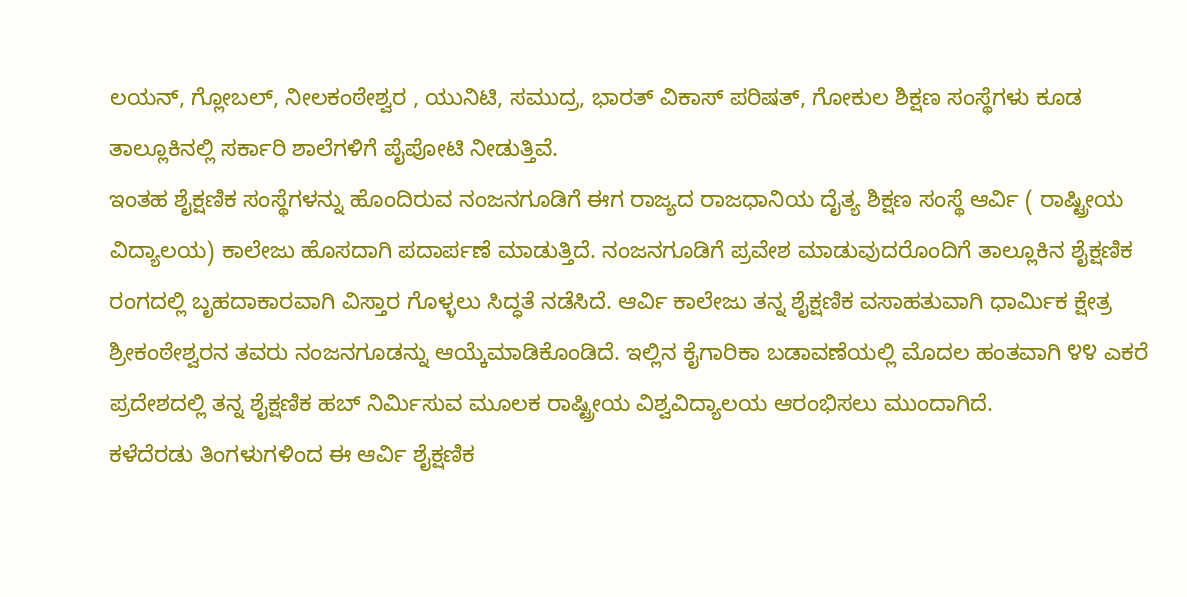ಲಯನ್, ಗ್ಲೋಬಲ್, ನೀಲಕಂಠೇಶ್ವರ , ಯುನಿಟಿ, ಸಮುದ್ರ, ಭಾರತ್ ವಿಕಾಸ್ ಪರಿಷತ್, ಗೋಕುಲ ಶಿಕ್ಷಣ ಸಂಸ್ಥೆಗಳು ಕೂಡ ತಾಲ್ಲೂಕಿನಲ್ಲಿ ಸರ್ಕಾರಿ ಶಾಲೆಗಳಿಗೆ ಪೈಪೋಟಿ ನೀಡುತ್ತಿವೆ.
ಇಂತಹ ಶೈಕ್ಷಣಿಕ ಸಂಸ್ಥೆಗಳನ್ನು ಹೊಂದಿರುವ ನಂಜನಗೂಡಿಗೆ ಈಗ ರಾಜ್ಯದ ರಾಜಧಾನಿಯ ದೈತ್ಯ ಶಿಕ್ಷಣ ಸಂಸ್ಥೆ ಆರ್ವಿ ( ರಾಷ್ಟ್ರೀಯ ವಿದ್ಯಾಲಯ) ಕಾಲೇಜು ಹೊಸದಾಗಿ ಪದಾರ್ಪಣೆ ಮಾಡುತ್ತಿದೆ. ನಂಜನಗೂಡಿಗೆ ಪ್ರವೇಶ ಮಾಡುವುದರೊಂದಿಗೆ ತಾಲ್ಲೂಕಿನ ಶೈಕ್ಷಣಿಕ ರಂಗದಲ್ಲಿ ಬೃಹದಾಕಾರವಾಗಿ ವಿಸ್ತಾರ ಗೊಳ್ಳಲು ಸಿದ್ಧತೆ ನಡೆಸಿದೆ. ಆರ್ವಿ ಕಾಲೇಜು ತನ್ನ ಶೈಕ್ಷಣಿಕ ವಸಾಹತುವಾಗಿ ಧಾರ್ಮಿಕ ಕ್ಷೇತ್ರ ಶ್ರೀಕಂಠೇಶ್ವರನ ತವರು ನಂಜನಗೂಡನ್ನು ಆಯ್ಕೆಮಾಡಿಕೊಂಡಿದೆ. ಇಲ್ಲಿನ ಕೈಗಾರಿಕಾ ಬಡಾವಣೆಯಲ್ಲಿ ಮೊದಲ ಹಂತವಾಗಿ ೪೪ ಎಕರೆ ಪ್ರದೇಶದಲ್ಲಿ ತನ್ನ ಶೈಕ್ಷಣಿಕ ಹಬ್ ನಿರ್ಮಿಸುವ ಮೂಲಕ ರಾಷ್ಟ್ರೀಯ ವಿಶ್ವವಿದ್ಯಾಲಯ ಆರಂಭಿಸಲು ಮುಂದಾಗಿದೆ.
ಕಳೆದೆರಡು ತಿಂಗಳುಗಳಿಂದ ಈ ಆರ್ವಿ ಶೈಕ್ಷಣಿಕ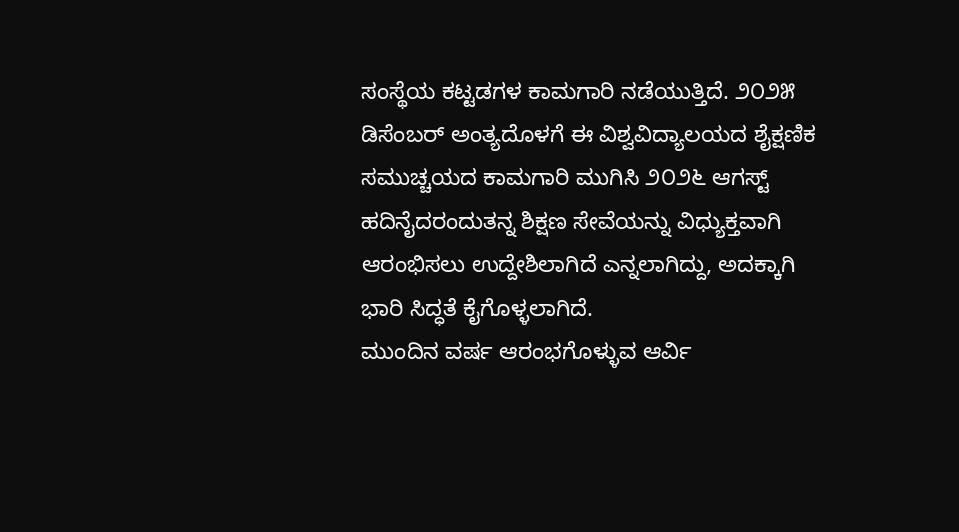ಸಂಸ್ಥೆಯ ಕಟ್ಟಡಗಳ ಕಾಮಗಾರಿ ನಡೆಯುತ್ತಿದೆ. ೨೦೨೫ ಡಿಸೆಂಬರ್ ಅಂತ್ಯದೊಳಗೆ ಈ ವಿಶ್ವವಿದ್ಯಾಲಯದ ಶೈಕ್ಷಣಿಕ ಸಮುಚ್ಚಯದ ಕಾಮಗಾರಿ ಮುಗಿಸಿ ೨೦೨೬ ಆಗಸ್ಟ್ ಹದಿನೈದರಂದುತನ್ನ ಶಿಕ್ಷಣ ಸೇವೆಯನ್ನು ವಿಧ್ಯುಕ್ತವಾಗಿ ಆರಂಭಿಸಲು ಉದ್ದೇಶಿಲಾಗಿದೆ ಎನ್ನಲಾಗಿದ್ದು, ಅದಕ್ಕಾಗಿ ಭಾರಿ ಸಿದ್ಧತೆ ಕೈಗೊಳ್ಳಲಾಗಿದೆ.
ಮುಂದಿನ ವರ್ಷ ಆರಂಭಗೊಳ್ಳುವ ಆರ್ವಿ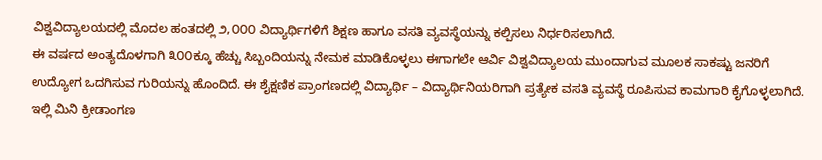ವಿಶ್ವವಿದ್ಯಾಲಯದಲ್ಲಿ ಮೊದಲ ಹಂತದಲ್ಲಿ ೨,೦೦೦ ವಿದ್ಯಾರ್ಥಿಗಳಿಗೆ ಶಿಕ್ಷಣ ಹಾಗೂ ವಸತಿ ವ್ಯವಸ್ಥೆಯನ್ನು ಕಲ್ಪಿಸಲು ನಿರ್ಧರಿಸಲಾಗಿದೆ.
ಈ ವರ್ಷದ ಅಂತ್ಯದೊಳಗಾಗಿ ೩೦೦ಕ್ಕೂ ಹೆಚ್ಚು ಸಿಬ್ಬಂದಿಯನ್ನು ನೇಮಕ ಮಾಡಿಕೊಳ್ಳಲು ಈಗಾಗಲೇ ಆರ್ವಿ ವಿಶ್ವವಿದ್ಯಾಲಯ ಮುಂದಾಗುವ ಮೂಲಕ ಸಾಕಷ್ಟು ಜನರಿಗೆ ಉದ್ಯೋಗ ಒದಗಿಸುವ ಗುರಿಯನ್ನು ಹೊಂದಿದೆ. ಈ ಶೈಕ್ಷಣಿಕ ಪ್ರಾಂಗಣದಲ್ಲಿ ವಿದ್ಯಾರ್ಥಿ – ವಿದ್ಯಾರ್ಥಿನಿಯರಿಗಾಗಿ ಪ್ರತ್ಯೇಕ ವಸತಿ ವ್ಯವಸ್ಥೆ ರೂಪಿಸುವ ಕಾಮಗಾರಿ ಕೈಗೊಳ್ಳಲಾಗಿದೆ. ಇಲ್ಲಿ ಮಿನಿ ಕ್ರೀಡಾಂಗಣ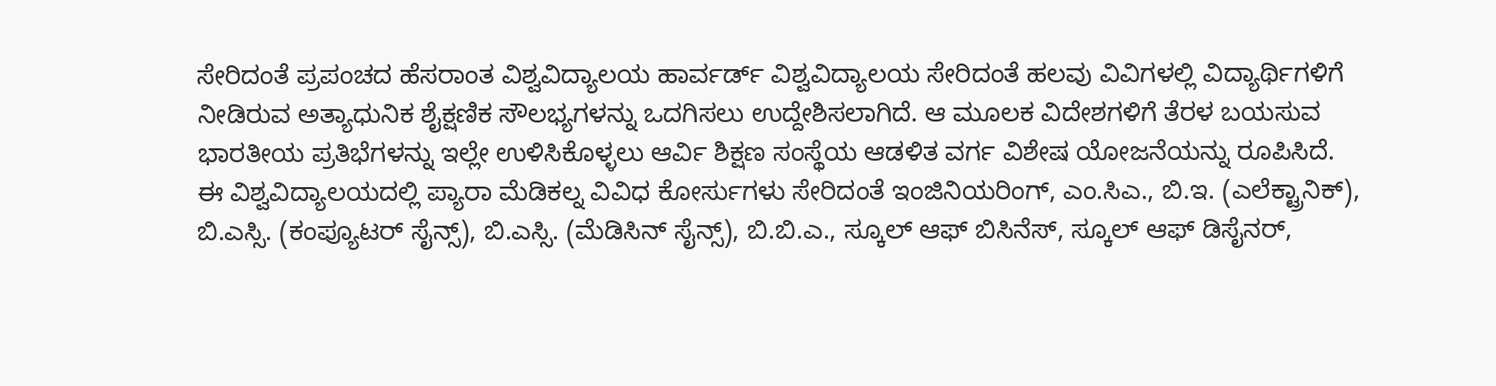ಸೇರಿದಂತೆ ಪ್ರಪಂಚದ ಹೆಸರಾಂತ ವಿಶ್ವವಿದ್ಯಾಲಯ ಹಾರ್ವರ್ಡ್ ವಿಶ್ವವಿದ್ಯಾಲಯ ಸೇರಿದಂತೆ ಹಲವು ವಿವಿಗಳಲ್ಲಿ ವಿದ್ಯಾರ್ಥಿಗಳಿಗೆ ನೀಡಿರುವ ಅತ್ಯಾಧುನಿಕ ಶೈಕ್ಷಣಿಕ ಸೌಲಭ್ಯಗಳನ್ನು ಒದಗಿಸಲು ಉದ್ದೇಶಿಸಲಾಗಿದೆ. ಆ ಮೂಲಕ ವಿದೇಶಗಳಿಗೆ ತೆರಳ ಬಯಸುವ ಭಾರತೀಯ ಪ್ರತಿಭೆಗಳನ್ನು ಇಲ್ಲೇ ಉಳಿಸಿಕೊಳ್ಳಲು ಆರ್ವಿ ಶಿಕ್ಷಣ ಸಂಸ್ಥೆಯ ಆಡಳಿತ ವರ್ಗ ವಿಶೇಷ ಯೋಜನೆಯನ್ನು ರೂಪಿಸಿದೆ.
ಈ ವಿಶ್ವವಿದ್ಯಾಲಯದಲ್ಲಿ ಪ್ಯಾರಾ ಮೆಡಿಕಲ್ನ ವಿವಿಧ ಕೋರ್ಸುಗಳು ಸೇರಿದಂತೆ ಇಂಜಿನಿಯರಿಂಗ್, ಎಂ.ಸಿಎ., ಬಿ.ಇ. (ಎಲೆಕ್ಟ್ರಾನಿಕ್), ಬಿ.ಎಸ್ಸಿ. (ಕಂಪ್ಯೂಟರ್ ಸೈನ್ಸ್), ಬಿ.ಎಸ್ಸಿ. (ಮೆಡಿಸಿನ್ ಸೈನ್ಸ್), ಬಿ.ಬಿ.ಎ., ಸ್ಕೂಲ್ ಆಫ್ ಬಿಸಿನೆಸ್, ಸ್ಕೂಲ್ ಆಫ್ ಡಿಸೈನರ್,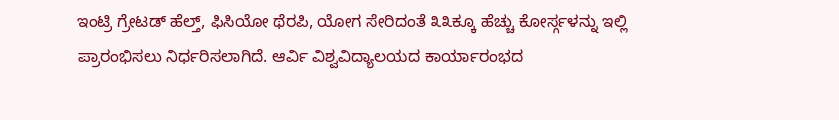ಇಂಟ್ರಿ ಗ್ರೇಟಡ್ ಹೆಲ್ತ್, ಫಿಸಿಯೋ ಥೆರಪಿ, ಯೋಗ ಸೇರಿದಂತೆ ೩೩ಕ್ಕೂ ಹೆಚ್ಚು ಕೋರ್ಸ್ಗಳನ್ನು ಇಲ್ಲಿ ಪ್ರಾರಂಭಿಸಲು ನಿರ್ಧರಿಸಲಾಗಿದೆ. ಆರ್ವಿ ವಿಶ್ವವಿದ್ಯಾಲಯದ ಕಾರ್ಯಾರಂಭದ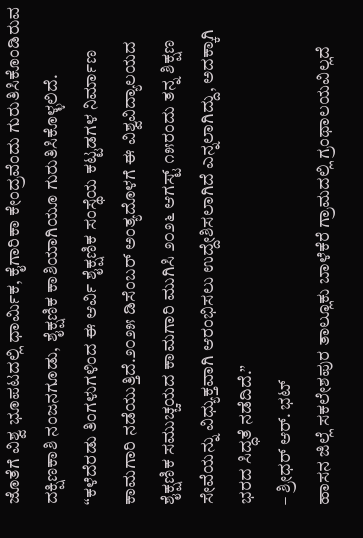ಜೊತೆಗೆ ವಿಶ್ವ ಭೂಪಟದಲ್ಲಿ ಧಾರ್ಮಿಕ, ಕೈಗಾರಿಕಾ ಕೇಂದ್ರವೆಂದು ಗುರುತಿಸಿಕೊಂಡಿರುವ ದಕ್ಷಿಣಕಾಶಿ ನಂಜನಗೂಡು, ಶೈಕ್ಷಣಿಕ ಕಾಶಿಯಾಗಿಯೂ ಗುರುತಿಸಿಕೊಳ್ಳಲಿದೆ.
“ಕಳೆದೆರಡು ತಿಂಗಳುಗಳಿಂದ ಈ ಆರ್ವಿ ಶೈಕ್ಷಣಿಕ ಸಂಸ್ಥೆಯ ಕಟ್ಟಡಗಳ ನಿರ್ಮಾಣ ಕಾಮಗಾರಿ ನಡೆಯುತ್ತಿದೆ.೨೦೨೫ ಡಿಸೆಂಬರ್ ಅಂತ್ಯದೊಳಗೆ ಈ ವಿಶ್ವವಿದ್ಯಾಲಯದ ಶೈಕ್ಷಣಿಕ ಸಮುಚ್ಚಯದ ಕಾಮಗಾರಿ ಮುಗಿಸಿ ೨೦೨೬ ಆಗಸ್ಟ್ ೧೫ರಂದು ತನ್ನ ಶಿಕ್ಷಣ ಸೇವೆಯನ್ನು ವಿಧ್ಯುಕ್ತವಾಗಿ ಆರಂಭಿಸಲು ಉದ್ದೇಶಿಸಲಾಗಿದೆ ಎನ್ನಲಾಗಿದ್ದು, ಅದಕ್ಕಾಗಿ ಭರದ ಸಿದ್ಧತೆ ನಡೆದಿದೆ.”
– ಶ್ರೀಧರ್ ಆರ್. ಭಟ್
ಹಾಸನ ಜಿಲ್ಲೆ ಸಕಲೇಶಪುರ ತಾಲ್ಲೂಕು ಬಾಳೆಕೆರೆ ಗ್ರಾಮದಲ್ಲಿ ಗ್ರಂಥಾಲಯವಿಲ್ಲದೆ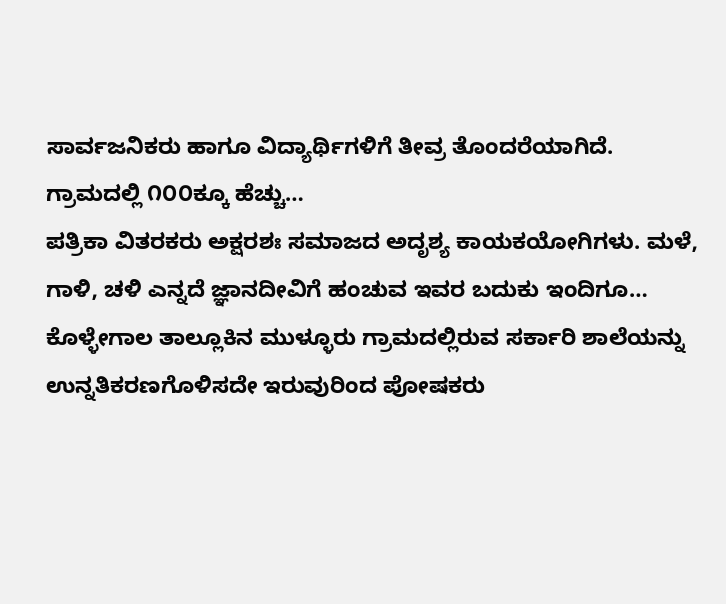ಸಾರ್ವಜನಿಕರು ಹಾಗೂ ವಿದ್ಯಾರ್ಥಿಗಳಿಗೆ ತೀವ್ರ ತೊಂದರೆಯಾಗಿದೆ. ಗ್ರಾಮದಲ್ಲಿ ೧೦೦ಕ್ಕೂ ಹೆಚ್ಚು…
ಪತ್ರಿಕಾ ವಿತರಕರು ಅಕ್ಷರಶಃ ಸಮಾಜದ ಅದೃಶ್ಯ ಕಾಯಕಯೋಗಿಗಳು. ಮಳೆ, ಗಾಳಿ, ಚಳಿ ಎನ್ನದೆ ಜ್ಞಾನದೀವಿಗೆ ಹಂಚುವ ಇವರ ಬದುಕು ಇಂದಿಗೂ…
ಕೊಳ್ಳೇಗಾಲ ತಾಲ್ಲೂಕಿನ ಮುಳ್ಳೂರು ಗ್ರಾಮದಲ್ಲಿರುವ ಸರ್ಕಾರಿ ಶಾಲೆಯನ್ನು ಉನ್ನತಿಕರಣಗೊಳಿಸದೇ ಇರುವುರಿಂದ ಪೋಷಕರು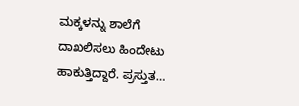ಮಕ್ಕಳನ್ನು ಶಾಲೆಗೆ ದಾಖಲಿಸಲು ಹಿಂದೇಟು ಹಾಕುತ್ತಿದ್ದಾರೆ. ಪ್ರಸ್ತುತ…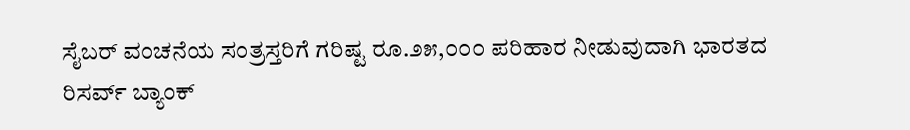ಸೈಬರ್ ವಂಚನೆಯ ಸಂತ್ರಸ್ತರಿಗೆ ಗರಿಷ್ಟ ರೂ.೨೫,೦೦೦ ಪರಿಹಾರ ನೀಡುವುದಾಗಿ ಭಾರತದ ರಿಸರ್ವ್ ಬ್ಯಾಂಕ್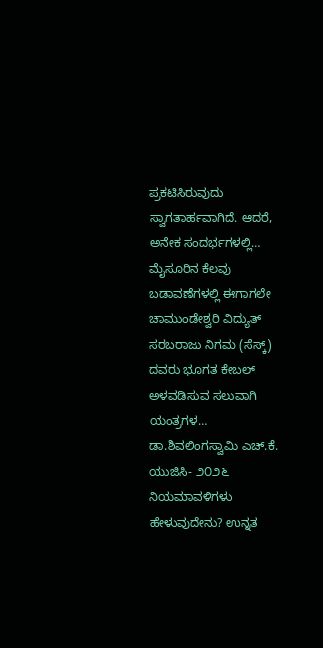ಪ್ರಕಟಿಸಿರುವುದು ಸ್ವಾಗತಾರ್ಹವಾಗಿದೆ. ಆದರೆ, ಅನೇಕ ಸಂದರ್ಭಗಳಲ್ಲಿ…
ಮೈಸೂರಿನ ಕೆಲವು ಬಡಾವಣೆಗಳಲ್ಲಿ ಈಗಾಗಲೇ ಚಾಮುಂಡೇಶ್ವರಿ ವಿದ್ಯುತ್ ಸರಬರಾಜು ನಿಗಮ (ಸೆಸ್ಕ್) ದವರು ಭೂಗತ ಕೇಬಲ್ ಅಳವಡಿಸುವ ಸಲುವಾಗಿ ಯಂತ್ರಗಳ…
ಡಾ.ಶಿವಲಿಂಗಸ್ವಾಮಿ ಎಚ್.ಕೆ. ಯುಜಿಸಿ- ೨೦೨೬ ನಿಯಮಾವಳಿಗಳು ಹೇಳುವುದೇನು? ಉನ್ನತ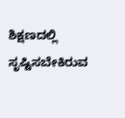ಶಿಕ್ಷಣದಲ್ಲಿ ಸೃಷ್ಟಿಸಬೇಕಿರುವ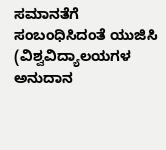ಸಮಾನತೆಗೆ ಸಂಬಂಧಿಸಿದಂತೆ ಯುಜಿಸಿ (ವಿಶ್ವವಿದ್ಯಾಲಯಗಳ ಅನುದಾನ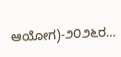ಆಯೋಗ)-೨೦೨೬ರ…